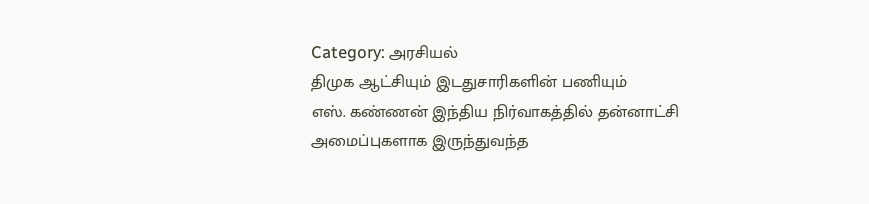Category: அரசியல்
திமுக ஆட்சியும் இடதுசாரிகளின் பணியும்
எஸ். கண்ணன் இந்திய நிர்வாகத்தில் தன்னாட்சி அமைப்புகளாக இருந்துவந்த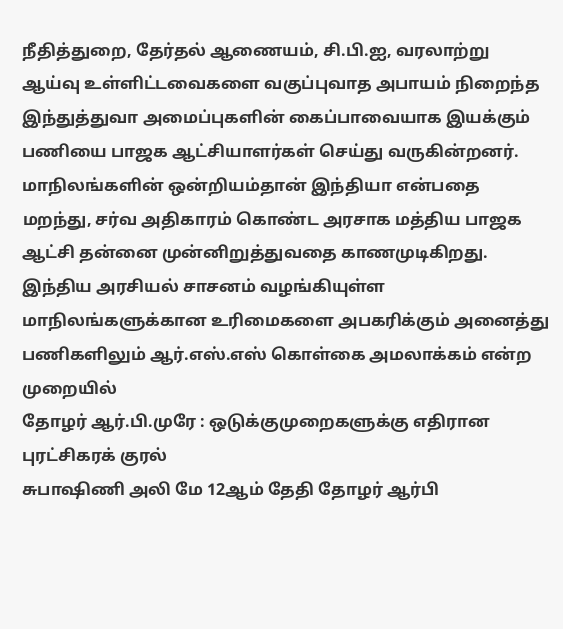நீதித்துறை, தேர்தல் ஆணையம், சி.பி.ஐ, வரலாற்று ஆய்வு உள்ளிட்டவைகளை வகுப்புவாத அபாயம் நிறைந்த இந்துத்துவா அமைப்புகளின் கைப்பாவையாக இயக்கும் பணியை பாஜக ஆட்சியாளர்கள் செய்து வருகின்றனர். மாநிலங்களின் ஒன்றியம்தான் இந்தியா என்பதை மறந்து, சர்வ அதிகாரம் கொண்ட அரசாக மத்திய பாஜக ஆட்சி தன்னை முன்னிறுத்துவதை காணமுடிகிறது. இந்திய அரசியல் சாசனம் வழங்கியுள்ள மாநிலங்களுக்கான உரிமைகளை அபகரிக்கும் அனைத்து பணிகளிலும் ஆர்.எஸ்.எஸ் கொள்கை அமலாக்கம் என்ற முறையில்
தோழர் ஆர்.பி.முரே : ஒடுக்குமுறைகளுக்கு எதிரான புரட்சிகரக் குரல்
சுபாஷிணி அலி மே 12ஆம் தேதி தோழர் ஆர்பி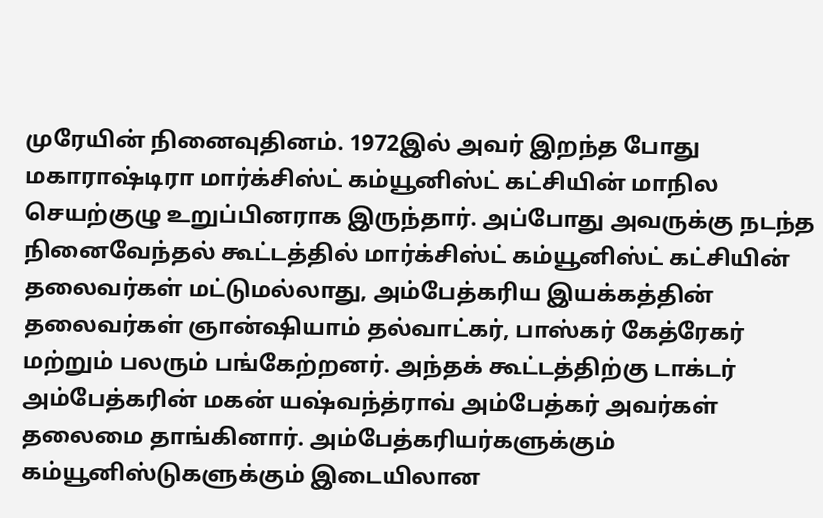முரேயின் நினைவுதினம். 1972இல் அவர் இறந்த போது மகாராஷ்டிரா மார்க்சிஸ்ட் கம்யூனிஸ்ட் கட்சியின் மாநில செயற்குழு உறுப்பினராக இருந்தார். அப்போது அவருக்கு நடந்த நினைவேந்தல் கூட்டத்தில் மார்க்சிஸ்ட் கம்யூனிஸ்ட் கட்சியின் தலைவர்கள் மட்டுமல்லாது, அம்பேத்கரிய இயக்கத்தின் தலைவர்கள் ஞான்ஷியாம் தல்வாட்கர், பாஸ்கர் கேத்ரேகர் மற்றும் பலரும் பங்கேற்றனர். அந்தக் கூட்டத்திற்கு டாக்டர் அம்பேத்கரின் மகன் யஷ்வந்த்ராவ் அம்பேத்கர் அவர்கள் தலைமை தாங்கினார். அம்பேத்கரியர்களுக்கும் கம்யூனிஸ்டுகளுக்கும் இடையிலான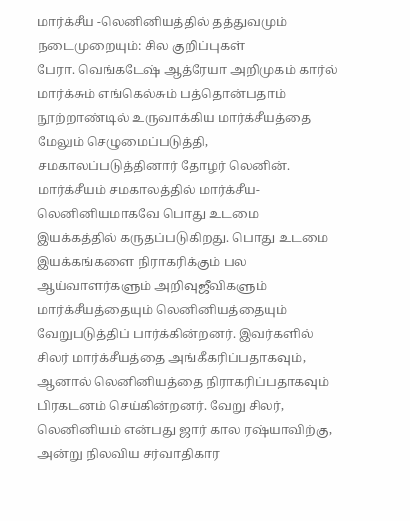மார்க்சீய -லெனினியத்தில் தத்துவமும் நடைமுறையும்: சில குறிப்புகள்
பேரா. வெங்கடேஷ் ஆத்ரேயா அறிமுகம் கார்ல் மார்க்சும் எங்கெல்சும் பத்தொன்பதாம் நூற்றாண்டில் உருவாக்கிய மார்க்சீயத்தை மேலும் செழுமைப்படுத்தி, சமகாலப்படுத்தினார் தோழர் லெனின். மார்க்சீயம் சமகாலத்தில் மார்க்சீய- லெனினியமாகவே பொது உடமை இயக்கத்தில் கருதப்படுகிறது. பொது உடமை இயக்கங்களை நிராகரிக்கும் பல ஆய்வாளர்களும் அறிவுஜீவிகளும் மார்க்சீயத்தையும் லெனினியத்தையும் வேறுபடுத்திப் பார்க்கின்றனர். இவர்களில் சிலர் மார்க்சீயத்தை அங்கீகரிப்பதாகவும், ஆனால் லெனினியத்தை நிராகரிப்பதாகவும் பிரகடனம் செய்கின்றனர். வேறு சிலர், லெனினியம் என்பது ஜார் கால ரஷ்யாவிற்கு, அன்று நிலவிய சர்வாதிகார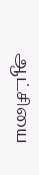ஆட்சியை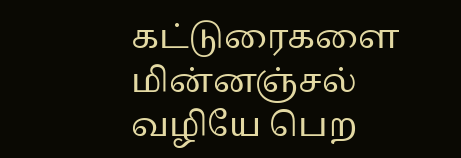கட்டுரைகளை மின்னஞ்சல் வழியே பெற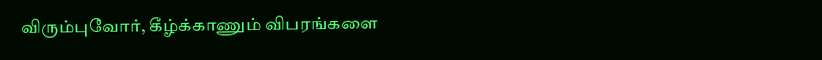விரும்புவோர், கீழ்க்காணும் விபரங்களை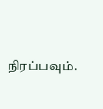நிரப்பவும்.